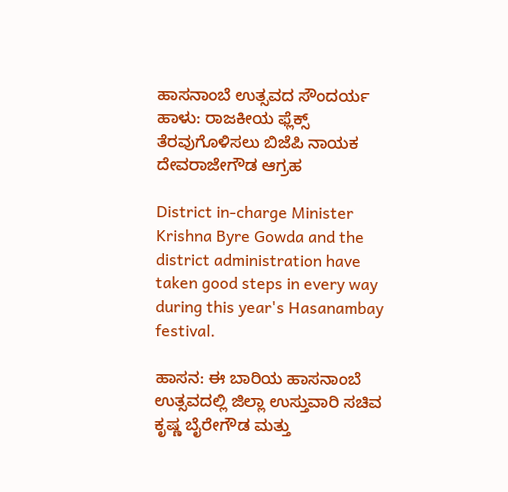ಹಾಸನಾಂಬೆ ಉತ್ಸವದ ಸೌಂದರ್ಯ ಹಾಳು: ರಾಜಕೀಯ ಫ್ಲೆಕ್ಸ್ ತೆರವುಗೊಳಿಸಲು ಬಿಜೆಪಿ ನಾಯಕ ದೇವರಾಜೇಗೌಡ ಆಗ್ರಹ

District in-charge Minister Krishna Byre Gowda and the district administration have taken good steps in every way during this year's Hasanambay festival.

ಹಾಸನ: ಈ ಬಾರಿಯ ಹಾಸನಾಂಬೆ ಉತ್ಸವದಲ್ಲಿ ಜಿಲ್ಲಾ ಉಸ್ತುವಾರಿ ಸಚಿವ ಕೃಷ್ಣ ಬೈರೇಗೌಡ ಮತ್ತು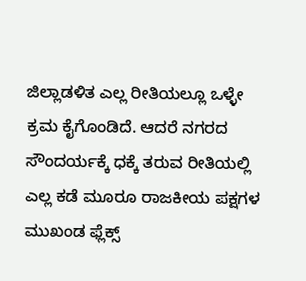ಜಿಲ್ಲಾಡಳಿತ ಎಲ್ಲ ರೀತಿಯಲ್ಲೂ ಒಳ್ಳೇ ಕ್ರಮ ಕೈಗೊಂಡಿದೆ. ಆದರೆ ನಗರದ ಸೌಂದರ್ಯಕ್ಕೆ ಧಕ್ಕೆ ತರುವ ರೀತಿಯಲ್ಲಿ ಎಲ್ಲ ಕಡೆ ಮೂರೂ ರಾಜಕೀಯ ಪಕ್ಷಗಳ ಮುಖಂಡ ಫ್ಲೆಕ್ಸ್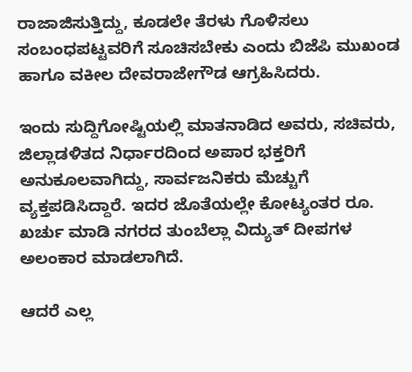ರಾಜಾಜಿಸುತ್ತಿದ್ದು, ಕೂಡಲೇ ತೆರಳು ಗೊಳಿಸಲು ಸಂಬಂಧಪಟ್ಟವರಿಗೆ ಸೂಚಿಸಬೇಕು ಎಂದು ಬಿಜೆಪಿ ಮುಖಂಡ ಹಾಗೂ ವಕೀಲ ದೇವರಾಜೇಗೌಡ ಆಗ್ರಹಿಸಿದರು.

ಇಂದು ಸುದ್ದಿಗೋಷ್ಟಿಯಲ್ಲಿ ಮಾತನಾಡಿದ ಅವರು, ಸಚಿವರು, ಜಿಲ್ಲಾಡಳಿತದ ನಿರ್ಧಾರದಿಂದ ಅಪಾರ ಭಕ್ತರಿಗೆ ಅನುಕೂಲವಾಗಿದ್ದು, ಸಾರ್ವಜನಿಕರು ಮೆಚ್ಚುಗೆ ವ್ಯಕ್ತಪಡಿಸಿದ್ದಾರೆ. ಇದರ ಜೊತೆಯಲ್ಲೇ ಕೋಟ್ಯಂತರ ರೂ. ಖರ್ಚು ಮಾಡಿ ನಗರದ ತುಂಬೆಲ್ಲಾ ವಿದ್ಯುತ್ ದೀಪಗಳ ಅಲಂಕಾರ ಮಾಡಲಾಗಿದೆ.

ಆದರೆ ಎಲ್ಲ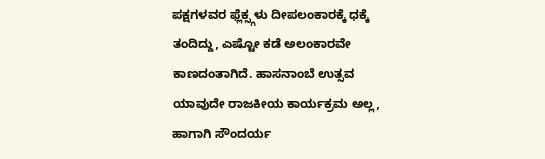ಪಕ್ಷಗಳವರ ಫ್ಲೆಕ್ಸ್ಗಳು ದೀಪಲಂಕಾರಕ್ಕೆ ಧಕ್ಕೆ ತಂದಿದ್ದು, ಎಷ್ಟೋ ಕಡೆ ಅಲಂಕಾರವೇ ಕಾಣದಂತಾಗಿದೆ. ಹಾಸನಾಂಬೆ ಉತ್ಸವ ಯಾವುದೇ ರಾಜಕೀಯ ಕಾರ್ಯಕ್ರಮ ಅಲ್ಲ, ಹಾಗಾಗಿ ಸೌಂದರ್ಯ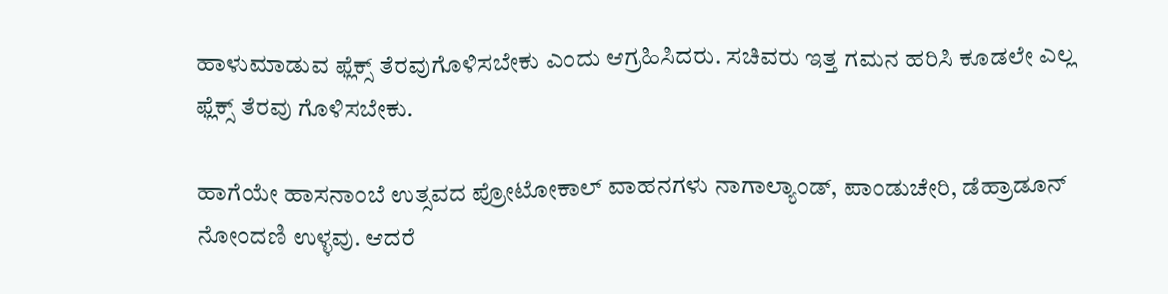ಹಾಳುಮಾಡುವ ಫ್ಲೆಕ್ಸ್ ತೆರವುಗೊಳಿಸಬೇಕು ಎಂದು ಆಗ್ರಹಿಸಿದರು. ಸಚಿವರು ಇತ್ತ ಗಮನ ಹರಿಸಿ ಕೂಡಲೇ ಎಲ್ಲ ಫ್ಲೆಕ್ಸ್ ತೆರವು ಗೊಳಿಸಬೇಕು.

ಹಾಗೆಯೇ ಹಾಸನಾಂಬೆ ಉತ್ಸವದ ಪ್ರೋಟೋಕಾಲ್ ವಾಹನಗಳು ನಾಗಾಲ್ಯಾಂಡ್, ಪಾಂಡುಚೇರಿ, ಡೆಹ್ರಾಡೂನ್ ನೋಂದಣಿ ಉಳ್ಳವು. ಆದರೆ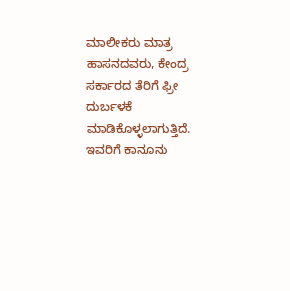ಮಾಲೀಕರು ಮಾತ್ರ ಹಾಸನದವರು, ಕೇಂದ್ರ ಸರ್ಕಾರದ ತೆರಿಗೆ ಫ್ರೀ ದುರ್ಬಳಕೆ ಮಾಡಿಕೊಳ್ಳಲಾಗುತ್ತಿದೆ. ಇವರಿಗೆ ಕಾನೂನು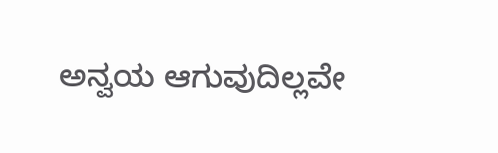ಅನ್ವಯ ಆಗುವುದಿಲ್ಲವೇ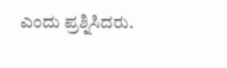ಎಂದು ಪ್ರಶ್ನಿಸಿದರು.